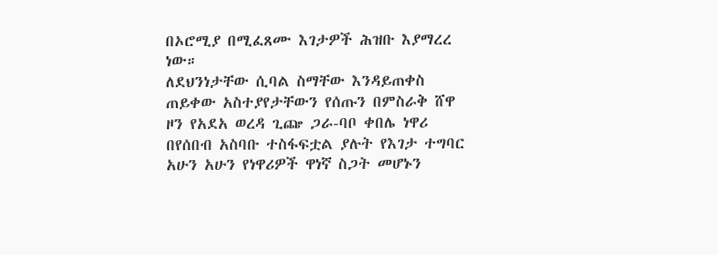በኦሮሚያ በሚፈጸሙ እገታዎች ሕዝቡ እያማረረ ነው።
ለደህንነታቸው ሲባል ስማቸው እንዳይጠቀስ ጠይቀው አስተያየታቸውን የሰጡን በምስራቅ ሸዋ ዞን የአደአ ወረዳ ጊጬ ጋራ-ባቦ ቀበሌ ነዋሪ በየሰበብ አስባቡ ተስፋፍቷል ያሉት የእገታ ተግባር አሁን አሁን የነዋሪዎች ዋነኛ ስጋት መሆኑን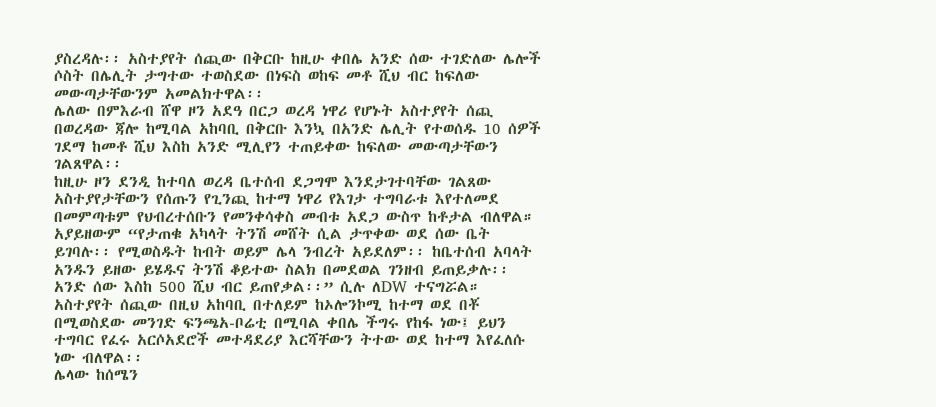ያስረዳሉ፡፡ አስተያየት ሰጪው በቅርቡ ከዚሁ ቀበሌ አንድ ሰው ተገድለው ሌሎች ሶስት በሌሊት ታግተው ተወስደው በነፍስ ወከፍ መቶ ሺህ ብር ከፍለው መውጣታቸውንም አመልክተዋል፡፡
ሌለው በምእራብ ሸዋ ዞን አደዓ በርጋ ወረዳ ነዋሪ የሆኑት አስተያየት ሰጪ በወረዳው ጃሎ ከሚባል አከባቢ በቅርቡ እንኳ በአንድ ሌሊት የተወሰዱ 10 ሰዎች ገደማ ከመቶ ሺህ እስከ አንድ ሚሊየን ተጠይቀው ከፍለው መውጣታቸውን ገልጸዋል፡፡
ከዚሁ ዞን ደንዲ ከተባለ ወረዳ ቤተሰብ ደጋግሞ እንደታገተባቸው ገልጸው አስተያየታቸውን የሰጡን የጊንጪ ከተማ ነዋሪ የእገታ ተግባራቱ እየተለመደ በመምጣቱም የህብረተሰቡን የመንቀሳቀስ መብቱ አደጋ ውስጥ ከቶታል ብለዋል።
አያይዘውም “የታጠቁ አካላት ትንሽ መሸት ሲል ታጥቀው ወደ ሰው ቤት ይገባሉ፡፡ የሚወስዱት ከብት ወይም ሌላ ንብረት አይደለም፡፡ ከቤተሰብ አባላት አንዱን ይዘው ይሄዱና ትንሽ ቆይተው ስልክ በመደወል ገንዘብ ይጠይቃሉ፡፡ አንድ ሰው እስከ 500 ሺህ ብር ይጠየቃል፡፡” ሲሉ ለDW ተናግሯል።
አስተያየት ሰጪው በዚህ አከባቢ በተለይም ከኦሎንኮሚ ከተማ ወደ በቾ በሚወስደው መንገድ ፍንጫአ-ቦሬቲ በሚባል ቀበሌ ችግሩ የከፋ ነው፤ ይህን ተግባር የፈሩ አርሶአደሮች መተዳደሪያ እርሻቸውን ትተው ወደ ከተማ እየፈለሱ ነው ብለዋል፡፡
ሌላው ከሰሜን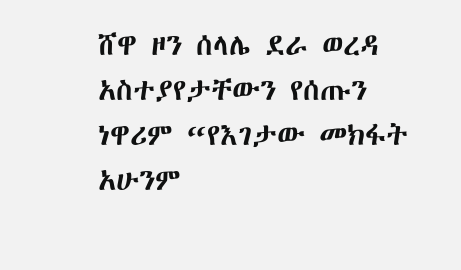ሸዋ ዞን ሰላሌ ደራ ወረዳ አስተያየታቸውን የሰጡን ነዋሪም “የእገታው መክፋት አሁንም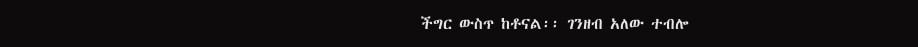ችግር ውስጥ ከቶናል፡፡ ገንዘብ አለው ተብሎ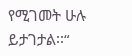የሚገመት ሁሉ ይታገታል፡፡“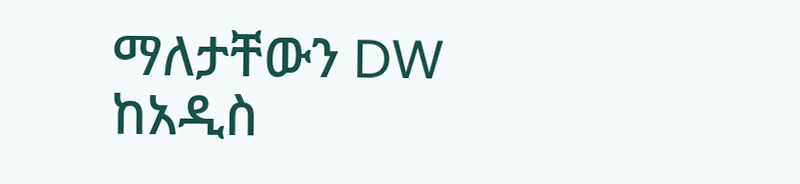ማለታቸውን DW ከአዲስ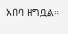አበባ ዘግቧል።